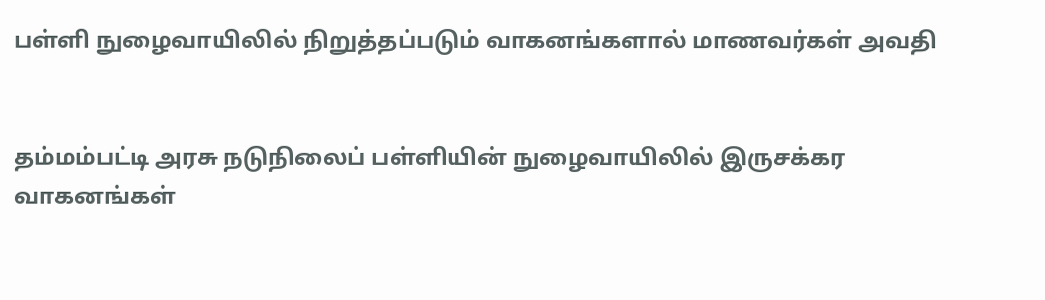பள்ளி நுழைவாயிலில் நிறுத்தப்படும் வாகனங்களால் மாணவர்கள் அவதி


தம்மம்பட்டி அரசு நடுநிலைப் பள்ளியின் நுழைவாயிலில் இருசக்கர வாகனங்கள்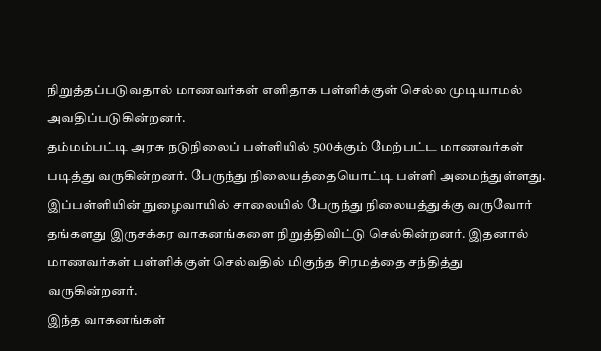நிறுத்தப்படுவதால் மாணவர்கள் எளிதாக பள்ளிக்குள் செல்ல முடியாமல் அவதிப்படுகின்றனர்.
தம்மம்பட்டி அரசு நடுநிலைப் பள்ளியில் 500க்கும் மேற்பட்ட மாணவர்கள் படித்து வருகின்றனர். பேருந்து நிலையத்தையொட்டி பள்ளி அமைந்துள்ளது. இப்பள்ளியின் நுழைவாயில் சாலையில் பேருந்து நிலையத்துக்கு வருவோர் தங்களது இருசக்கர வாகனங்களை நிறுத்திவிட்டு செல்கின்றனர். இதனால் மாணவர்கள் பள்ளிக்குள் செல்வதில் மிகுந்த சிரமத்தை சந்தித்து வருகின்றனர்.
இந்த வாகனங்கள்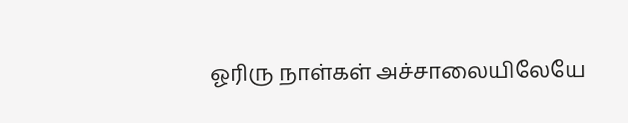ஓரிரு நாள்கள் அச்சாலையிலேயே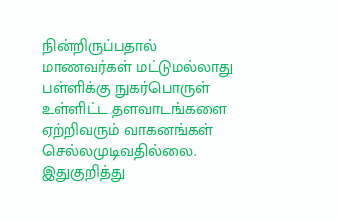நின்றிருப்பதால் மாணவர்கள் மட்டுமல்லாது பள்ளிக்கு நுகர்பொருள் உள்ளிட்ட தளவாடங்களை ஏற்றிவரும் வாகனங்கள் செல்லமுடிவதில்லை.
இதுகுறித்து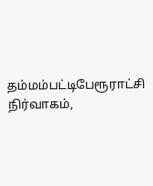தம்மம்பட்டிபேரூராட்சி நிர்வாகம்,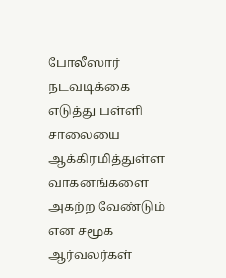போலீஸார் நடவடிக்கை எடுத்து பள்ளி சாலையை ஆக்கிரமித்துள்ள வாகனங்களை அகற்ற வேண்டும் என சமூக ஆர்வலர்கள்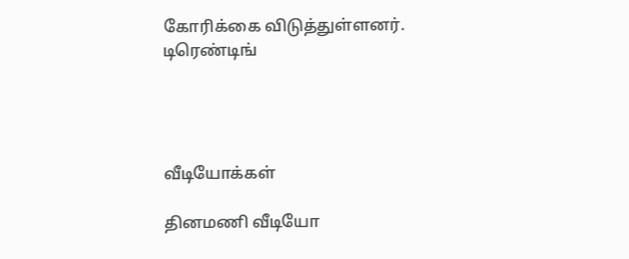கோரிக்கை விடுத்துள்ளனர்.
டிரெண்டிங்




வீடியோக்கள்

தினமணி வீடியோ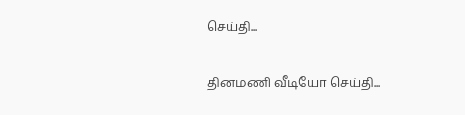செய்தி...

தினமணி வீடியோ செய்தி...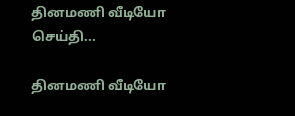தினமணி வீடியோ செய்தி...

தினமணி வீடியோ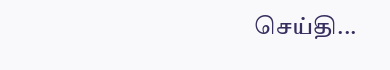செய்தி...